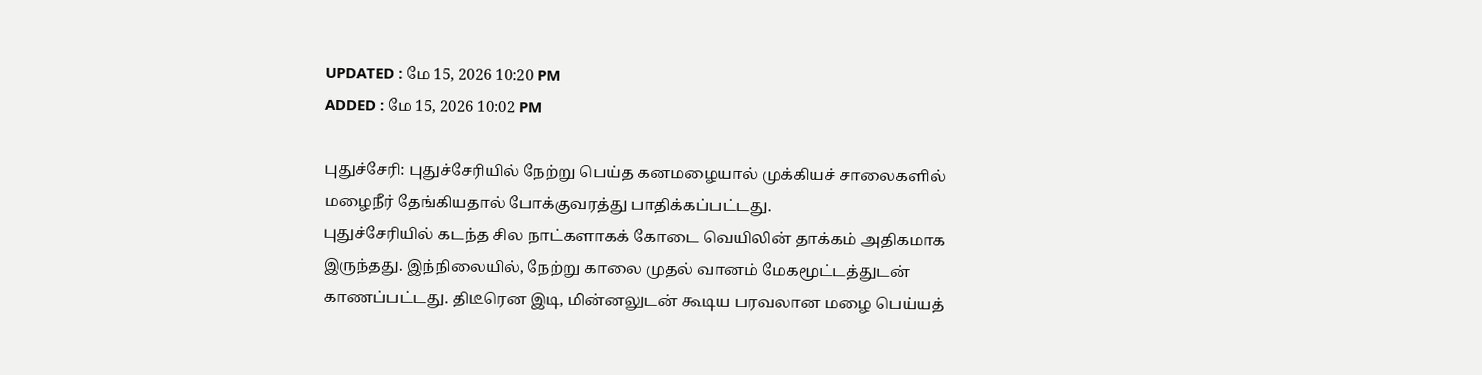UPDATED : மே 15, 2026 10:20 PM
ADDED : மே 15, 2026 10:02 PM

புதுச்சேரி: புதுச்சேரியில் நேற்று பெய்த கனமழையால் முக்கியச் சாலைகளில் மழைநீர் தேங்கியதால் போக்குவரத்து பாதிக்கப்பட்டது.
புதுச்சேரியில் கடந்த சில நாட்களாகக் கோடை வெயிலின் தாக்கம் அதிகமாக இருந்தது. இந்நிலையில், நேற்று காலை முதல் வானம் மேகமூட்டத்துடன் காணப்பட்டது. திடீரென இடி, மின்னலுடன் கூடிய பரவலான மழை பெய்யத்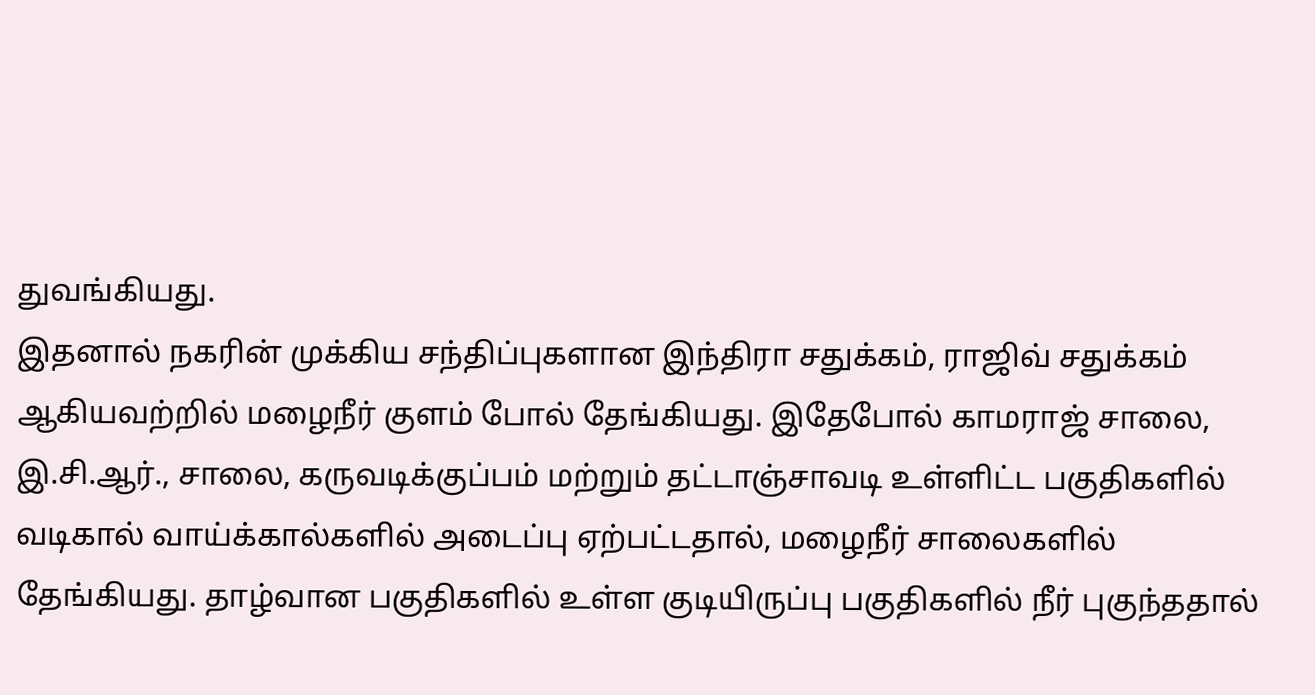துவங்கியது.
இதனால் நகரின் முக்கிய சந்திப்புகளான இந்திரா சதுக்கம், ராஜிவ் சதுக்கம் ஆகியவற்றில் மழைநீர் குளம் போல் தேங்கியது. இதேபோல் காமராஜ் சாலை, இ.சி.ஆர்., சாலை, கருவடிக்குப்பம் மற்றும் தட்டாஞ்சாவடி உள்ளிட்ட பகுதிகளில் வடிகால் வாய்க்கால்களில் அடைப்பு ஏற்பட்டதால், மழைநீர் சாலைகளில் தேங்கியது. தாழ்வான பகுதிகளில் உள்ள குடியிருப்பு பகுதிகளில் நீர் புகுந்ததால்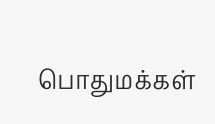பொதுமக்கள்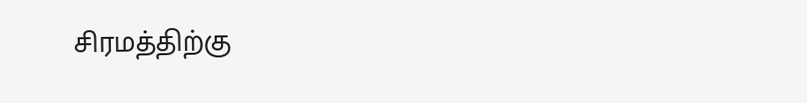சிரமத்திற்கு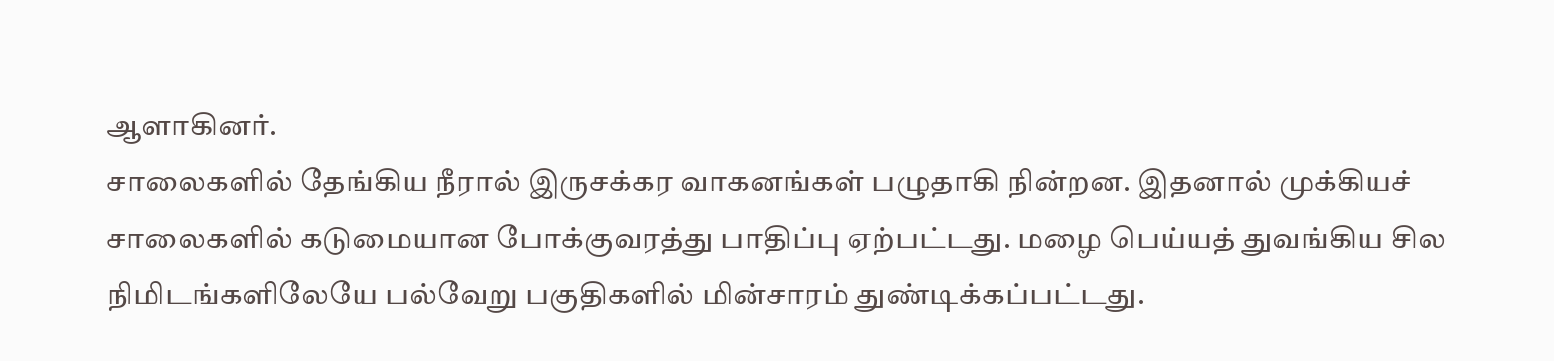ஆளாகினர்.
சாலைகளில் தேங்கிய நீரால் இருசக்கர வாகனங்கள் பழுதாகி நின்றன. இதனால் முக்கியச் சாலைகளில் கடுமையான போக்குவரத்து பாதிப்பு ஏற்பட்டது. மழை பெய்யத் துவங்கிய சில நிமிடங்களிலேயே பல்வேறு பகுதிகளில் மின்சாரம் துண்டிக்கப்பட்டது.